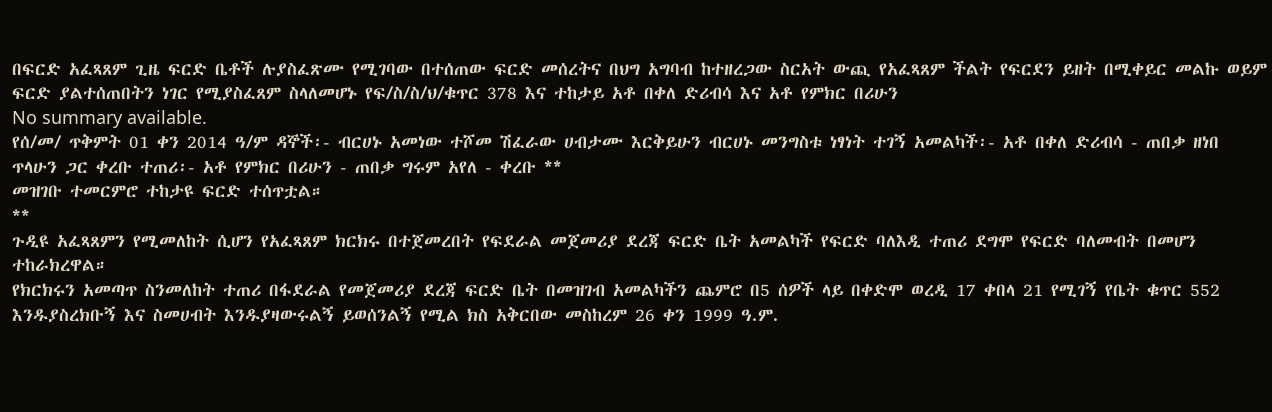በፍርድ አፈጻጸም ጊዜ ፍርድ ቤቶች ሉያስፈጽሙ የሚገባው በተሰጠው ፍርድ መሰረትና በህግ አግባብ ከተዘረጋው ስርአት ውጪ የአፈጻጸም ችልት የፍርደን ይዘት በሚቀይር መልኩ ወይም ፍርድ ያልተሰጠበትን ነገር የሚያስፈጸም ስላለመሆኑ የፍ/ስ/ስ/ህ/ቁጥር 378 እና ተከታይ አቶ በቀለ ድሪብሳ እና አቶ የምክር በሪሁን
No summary available.
የሰ/መ/ ጥቅምት 01 ቀን 2014 ዓ/ም ዳኞች፡- ብርሀኑ አመነው ተሾመ ሽፈራው ሀብታሙ እርቅይሁን ብርሀኑ መንግስቱ ነፃነት ተገኝ አመልካች፡- አቶ በቀለ ድሪብሳ - ጠበቃ ዘነበ ጥላሁን ጋር ቀረቡ ተጠሪ፡- አቶ የምክር በሪሁን - ጠበቃ ግሩም አየለ - ቀረቡ **
መዝገቡ ተመርምሮ ተከታዩ ፍርድ ተሰጥቷል።
**
ጉዲዩ አፈጻጸምን የሚመለከት ሲሆን የአፈጻጸም ክርክሩ በተጀመረበት የፍደራል መጀመሪያ ደረጃ ፍርድ ቤት አመልካች የፍርድ ባለእዲ ተጠሪ ደግሞ የፍርድ ባለመብት በመሆን ተከራክረዋል።
የክርክሩን አመጣጥ ስንመለከት ተጠሪ በፋደራል የመጀመሪያ ደረጃ ፍርድ ቤት በመዝገብ አመልካችን ጨምሮ በ5 ሰዎች ላይ በቀድሞ ወረዲ 17 ቀበላ 21 የሚገኝ የቤት ቁጥር 552 እንዱያስረክቡኝ እና ስመሀብት እንዱያዛውሩልኝ ይወሰንልኝ የሚል ክስ አቅርበው መስከረም 26 ቀን 1999 ዓ.ም.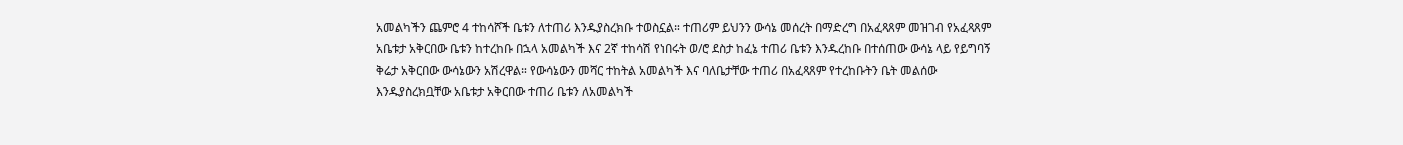አመልካችን ጨምሮ 4 ተከሳሾች ቤቱን ለተጠሪ እንዱያስረክቡ ተወስኗል። ተጠሪም ይህንን ውሳኔ መሰረት በማድረግ በአፈጻጸም መዝገብ የአፈጻጸም አቤቱታ አቅርበው ቤቱን ከተረከቡ በኋላ አመልካች እና 2ኛ ተከሳሽ የነበሩት ወ/ሮ ደስታ ከፈኔ ተጠሪ ቤቱን እንዱረከቡ በተሰጠው ውሳኔ ላይ የይግባኝ ቅሬታ አቅርበው ውሳኔውን አሽረዋል። የውሳኔውን መሻር ተከትል አመልካች እና ባለቤታቸው ተጠሪ በአፈጻጸም የተረከቡትን ቤት መልሰው እንዱያስረክቧቸው አቤቱታ አቅርበው ተጠሪ ቤቱን ለአመልካች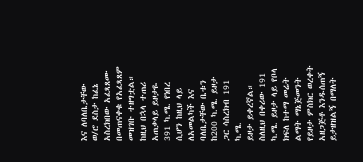እና ለባለቤታቸው ወ/ሮ ደስታ ከፈኔ አስረክበው አፈጻጸሙ በመጠናቀቁ የአፈጻጸም መዝገቡ ተዘግቷል። ከዚህ በኋላ ተጠሪ አጠቃላይ ይዞታዬ 391 ካ.ሜ. የነበረ ሲሆን ከዚህ ላይ ለአመልካች እና ባለቤታቸው ቤቱን ከ200 ካ.ሜ. ይዞታ ጋር ሳስረክብ 191 ካ.ሜ.
ይዞታ ይቀረኛል። ስለዚህ በቀሪው 191 ካ.ሜ. ይዞታ ላይ የቦላ ክፍለ ከተማ መሬት ልማት ማኔጅመንት የይዞታ ምስክር ወረቀት አዘጋጅቶ እንዱሰጠኝ ይታዘዝልኝ በማለት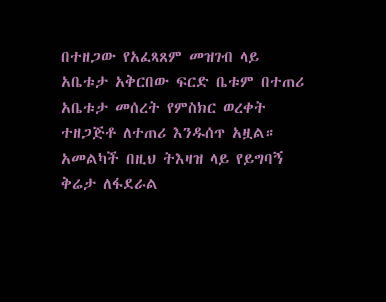በተዘጋው የአፈጻጸም መዝገብ ላይ አቤቱታ አቅርበው ፍርድ ቤቱም በተጠሪ አቤቱታ መሰረት የምስክር ወረቀት ተዘጋጅቶ ለተጠሪ እንዱሰጥ አዟል። አመልካች በዚህ ትእዛዝ ላይ የይግባኝ ቅሬታ ለፋደራል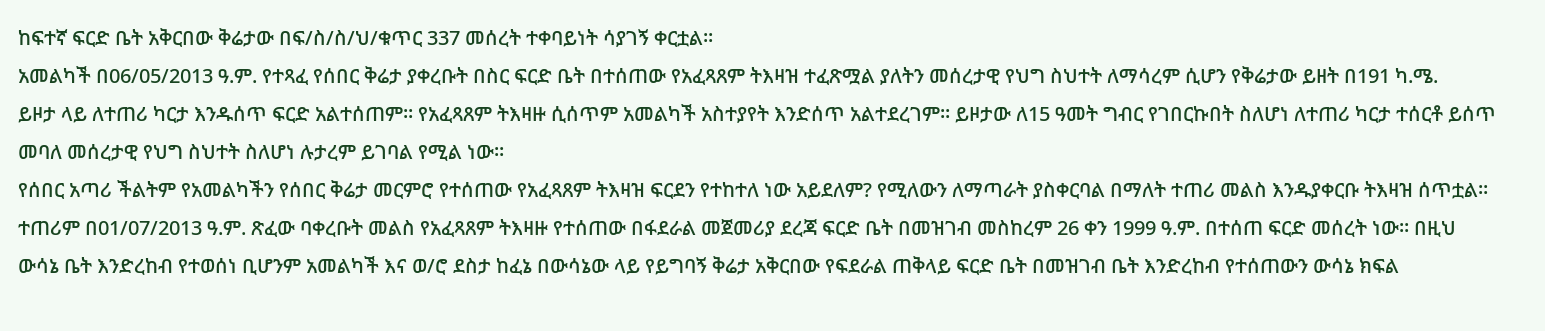ከፍተኛ ፍርድ ቤት አቅርበው ቅሬታው በፍ/ስ/ስ/ህ/ቁጥር 337 መሰረት ተቀባይነት ሳያገኝ ቀርቷል።
አመልካች በ06/05/2013 ዓ.ም. የተጻፈ የሰበር ቅሬታ ያቀረቡት በስር ፍርድ ቤት በተሰጠው የአፈጻጸም ትእዛዝ ተፈጽሟል ያለትን መሰረታዊ የህግ ስህተት ለማሳረም ሲሆን የቅሬታው ይዘት በ191 ካ.ሜ.
ይዞታ ላይ ለተጠሪ ካርታ እንዱሰጥ ፍርድ አልተሰጠም። የአፈጻጸም ትእዛዙ ሲሰጥም አመልካች አስተያየት እንድሰጥ አልተደረገም። ይዞታው ለ15 ዓመት ግብር የገበርኩበት ስለሆነ ለተጠሪ ካርታ ተሰርቶ ይሰጥ መባለ መሰረታዊ የህግ ስህተት ስለሆነ ሉታረም ይገባል የሚል ነው።
የሰበር አጣሪ ችልትም የአመልካችን የሰበር ቅሬታ መርምሮ የተሰጠው የአፈጻጸም ትእዛዝ ፍርደን የተከተለ ነው አይደለም? የሚለውን ለማጣራት ያስቀርባል በማለት ተጠሪ መልስ እንዱያቀርቡ ትእዛዝ ሰጥቷል።
ተጠሪም በ01/07/2013 ዓ.ም. ጽፈው ባቀረቡት መልስ የአፈጻጸም ትእዛዙ የተሰጠው በፋደራል መጀመሪያ ደረጃ ፍርድ ቤት በመዝገብ መስከረም 26 ቀን 1999 ዓ.ም. በተሰጠ ፍርድ መሰረት ነው። በዚህ ውሳኔ ቤት እንድረከብ የተወሰነ ቢሆንም አመልካች እና ወ/ሮ ደስታ ከፈኔ በውሳኔው ላይ የይግባኝ ቅሬታ አቅርበው የፍደራል ጠቅላይ ፍርድ ቤት በመዝገብ ቤት እንድረከብ የተሰጠውን ውሳኔ ክፍል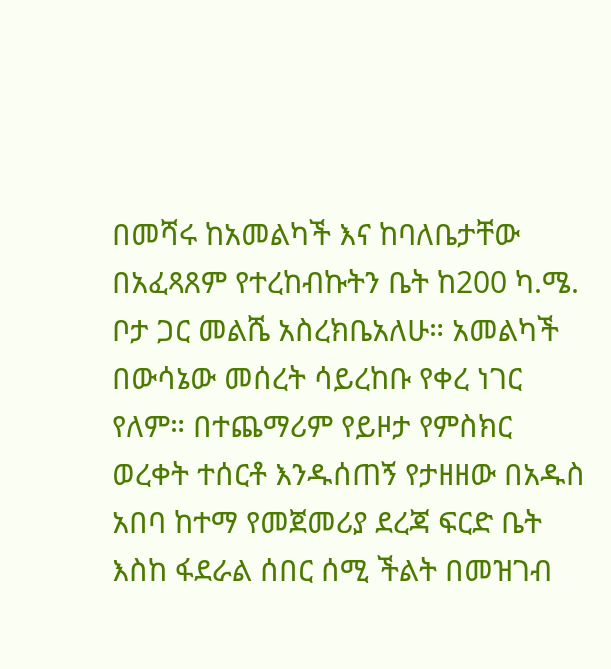በመሻሩ ከአመልካች እና ከባለቤታቸው በአፈጻጸም የተረከብኩትን ቤት ከ200 ካ.ሜ. ቦታ ጋር መልሼ አስረክቤአለሁ። አመልካች በውሳኔው መሰረት ሳይረከቡ የቀረ ነገር የለም። በተጨማሪም የይዞታ የምስክር ወረቀት ተሰርቶ እንዱሰጠኝ የታዘዘው በአዱስ አበባ ከተማ የመጀመሪያ ደረጃ ፍርድ ቤት እስከ ፋደራል ሰበር ሰሚ ችልት በመዝገብ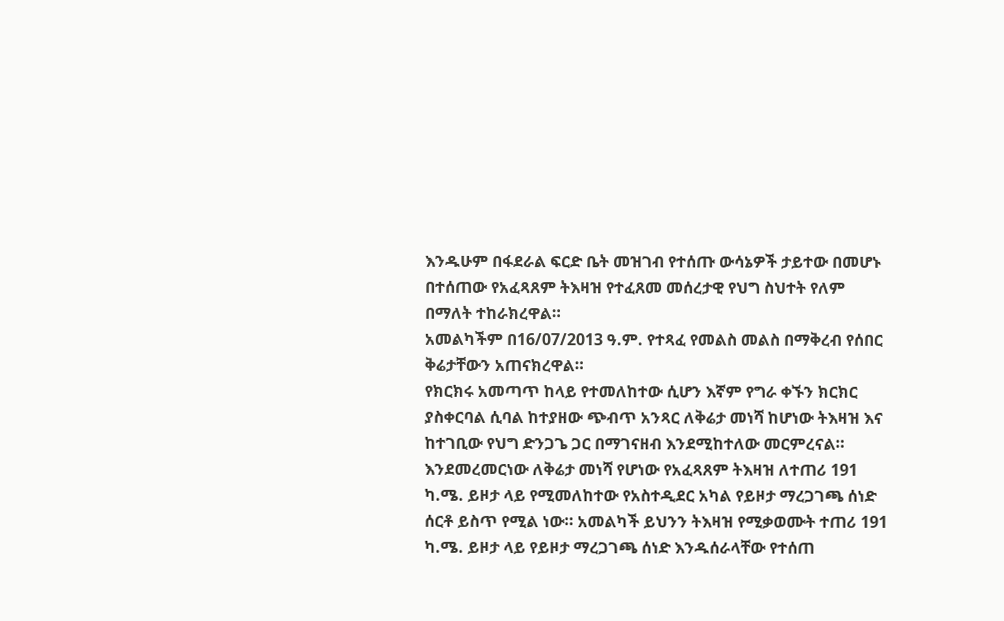እንዱሁም በፋደራል ፍርድ ቤት መዝገብ የተሰጡ ውሳኔዎች ታይተው በመሆኑ በተሰጠው የአፈጻጸም ትእዛዝ የተፈጸመ መሰረታዊ የህግ ስህተት የለም በማለት ተከራክረዋል።
አመልካችም በ16/07/2013 ዓ.ም. የተጻፈ የመልስ መልስ በማቅረብ የሰበር ቅሬታቸውን አጠናክረዋል።
የክርክሩ አመጣጥ ከላይ የተመለከተው ሲሆን እኛም የግራ ቀኙን ክርክር ያስቀርባል ሲባል ከተያዘው ጭብጥ አንጻር ለቅሬታ መነሻ ከሆነው ትእዛዝ እና ከተገቢው የህግ ድንጋጌ ጋር በማገናዘብ እንደሚከተለው መርምረናል።
እንደመረመርነው ለቅሬታ መነሻ የሆነው የአፈጻጸም ትእዛዝ ለተጠሪ 191 ካ.ሜ. ይዞታ ላይ የሚመለከተው የአስተዲደር አካል የይዞታ ማረጋገጫ ሰነድ ሰርቶ ይስጥ የሚል ነው። አመልካች ይህንን ትእዛዝ የሚቃወሙት ተጠሪ 191 ካ.ሜ. ይዞታ ላይ የይዞታ ማረጋገጫ ሰነድ እንዱሰራላቸው የተሰጠ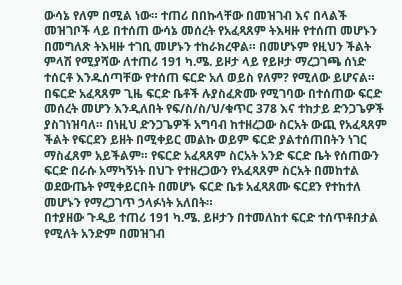ውሳኔ የለም በሚል ነው። ተጠሪ በበኩላቸው በመዝገብ እና በላልች መዝገቦች ላይ በተሰጠ ውሳኔ መሰረት የአፈጻጸም ትእዛዙ የተሰጠ መሆኑን በመግለጽ ትእዛዙ ተገቢ መሆኑን ተከራክረዋል። በመሆኑም የዚህን ችልት ምላሽ የሚያሻው ለተጠሪ 191 ካ.ሜ. ይዞታ ላይ የይዞታ ማረጋገጫ ሰነድ ተሰርቶ እንዱሰጣቸው የተሰጠ ፍርድ አለ ወይስ የለም? የሚለው ይሆናል።
በፍርድ አፈጻጸም ጊዜ ፍርድ ቤቶች ሉያስፈጽሙ የሚገባው በተሰጠው ፍርድ መሰረት መሆን እንዲለበት የፍ/ስ/ስ/ህ/ቁጥር 378 እና ተከታይ ድንጋጌዎች ያስገነዝባለ። በነዚህ ድንጋጌዎች አግባብ ከተዘረጋው ስርአት ውጪ የአፈጻጸም ችልት የፍርደን ይዘት በሚቀይር መልኩ ወይም ፍርድ ያልተሰጠበትን ነገር ማስፈጸም አይችልም። የፍርድ አፈጻጸም ስርአት አንድ ፍርድ ቤት የሰጠውን ፍርድ በራሱ አማካኝነት በህጉ የተዘረጋውን የአፈጻጸም ስርአት በመከተል ወደውጤት የሚቀይርበት በመሆኑ ፍርድ ቤቱ አፈጻጸሙ ፍርደን የተከተለ መሆኑን የማረጋገጥ ኃላፉነት አለበት።
በተያዘው ጉዲይ ተጠሪ 191 ካ.ሜ. ይዞታን በተመለከተ ፍርድ ተሰጥቶበታል የሚለት አንድም በመዝገብ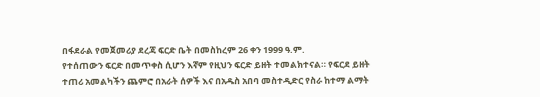በፋደራል የመጀመሪያ ደረጃ ፍርድ ቤት በመስከረም 26 ቀን 1999 ዓ.ም.
የተሰጠውን ፍርድ በመጥቀስ ሲሆን እኛም የዚህን ፍርድ ይዘት ተመልክተናል። የፍርደ ይዘት ተጠሪ አመልካችን ጨምሮ በአራት ሰዎች እና በአዱስ አበባ መስተዲድር የስራ ከተማ ልማት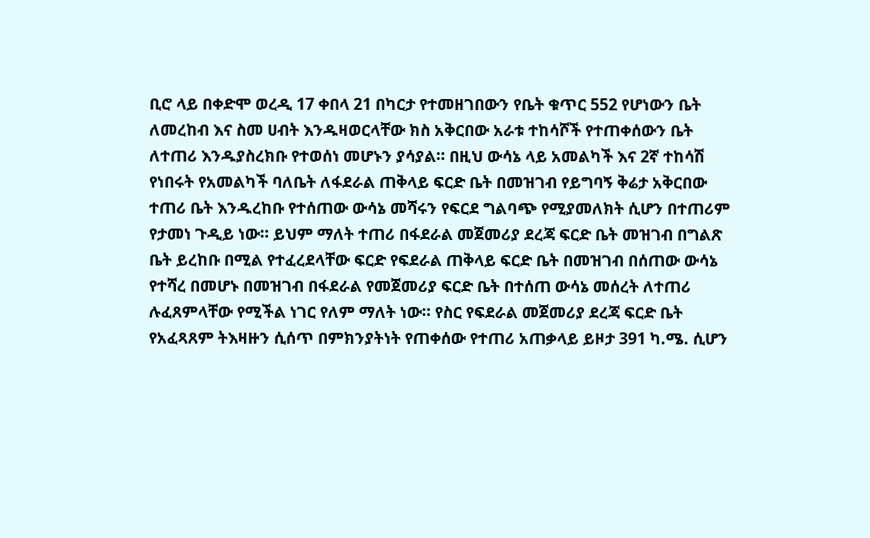ቢሮ ላይ በቀድሞ ወረዲ 17 ቀበላ 21 በካርታ የተመዘገበውን የቤት ቁጥር 552 የሆነውን ቤት ለመረከብ እና ስመ ሀብት እንዱዛወርላቸው ክስ አቅርበው አራቱ ተከሳሾች የተጠቀሰውን ቤት ለተጠሪ እንዱያስረክቡ የተወሰነ መሆኑን ያሳያል። በዚህ ውሳኔ ላይ አመልካች እና 2ኛ ተከሳሽ የነበሩት የአመልካች ባለቤት ለፋደራል ጠቅላይ ፍርድ ቤት በመዝገብ የይግባኝ ቅሬታ አቅርበው ተጠሪ ቤት እንዱረከቡ የተሰጠው ውሳኔ መሻሩን የፍርደ ግልባጭ የሚያመለክት ሲሆን በተጠሪም የታመነ ጉዲይ ነው። ይህም ማለት ተጠሪ በፋደራል መጀመሪያ ደረጃ ፍርድ ቤት መዝገብ በግልጽ ቤት ይረከቡ በሚል የተፈረደላቸው ፍርድ የፍደራል ጠቅላይ ፍርድ ቤት በመዝገብ በሰጠው ውሳኔ የተሻረ በመሆኑ በመዝገብ በፋደራል የመጀመሪያ ፍርድ ቤት በተሰጠ ውሳኔ መሰረት ለተጠሪ ሉፈጸምላቸው የሚችል ነገር የለም ማለት ነው። የስር የፍደራል መጀመሪያ ደረጃ ፍርድ ቤት የአፈጻጸም ትእዛዙን ሲሰጥ በምክንያትነት የጠቀሰው የተጠሪ አጠቃላይ ይዞታ 391 ካ.ሜ. ሲሆን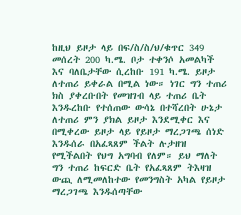ከዚህ ይዞታ ላይ በፍ/ስ/ስ/ህ/ቁጥር 349 መሰረት 200 ካ.ሜ. ቦታ ተቀንሶ አመልካች እና ባለቤታቸው ሲረከቡ 191 ካ.ሜ. ይዞታ ለተጠሪ ይቀራል በሚል ነው። ነገር ግን ተጠሪ ክስ ያቀረቡበት የመዝገብ ላይ ተጠሪ ቤት እንዱረከቡ የተሰጠው ውሳኔ በተሻረበት ሁኔታ ለተጠሪ ምን ያክል ይዞታ እንደሚቀር እና በሚቀረው ይዞታ ላይ የይዞታ ማረጋገጫ ሰነድ እንዱሰራ በአፈጻጸም ችልት ሉታዘዝ የሚችልበት የህግ አግባብ የለም። ይህ ማለት ግን ተጠሪ ከፍርድ ቤት የአፈጻጸም ትእዛዝ ውጪ ለሚመለከተው የመንግስት አካል የይዞታ ማረጋገጫ እንዱሰጣቸው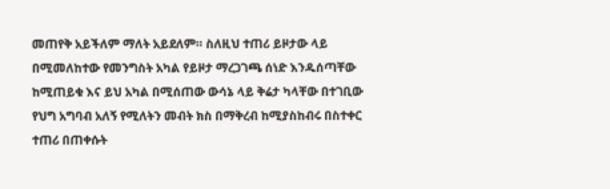መጠየቅ አይችለም ማለት አይደለም። ስለዚህ ተጠሪ ይዞታው ላይ በሚመለከተው የመንግስት አካል የይዞታ ማረጋገጫ ሰነድ እንዱሰጣቸው ከሚጠይቁ እና ይህ አካል በሚሰጠው ውሳኔ ላይ ቅሬታ ካላቸው በተገቢው የህግ አግባብ አለኝ የሚለትን መብት ክስ በማቅረብ ከሚያስከብሩ በስተቀር ተጠሪ በጠቀሱት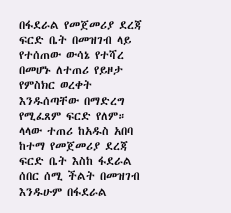በፋደራል የመጀመሪያ ደረጃ ፍርድ ቤት በመዝገብ ላይ የተሰጠው ውሳኔ የተሻረ በመሆኑ ለተጠሪ የይዞታ የምስክር ወረቀት እንዱሰጣቸው በማድረግ የሚፈጸም ፍርድ የለም።
ላላው ተጠሪ ከአዱስ አበባ ከተማ የመጀመሪያ ደረጃ ፍርድ ቤት እስከ ፋደራል ሰበር ሰሚ ችልት በመዝገብ እንዱሁም በፋደራል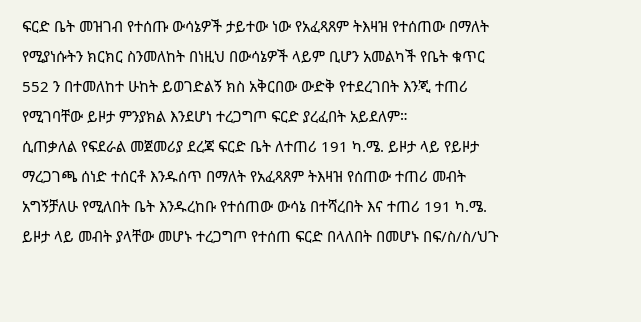ፍርድ ቤት መዝገብ የተሰጡ ውሳኔዎች ታይተው ነው የአፈጻጸም ትእዛዝ የተሰጠው በማለት የሚያነሱትን ክርክር ስንመለከት በነዚህ በውሳኔዎች ላይም ቢሆን አመልካች የቤት ቁጥር 552 ን በተመለከተ ሁከት ይወገድልኝ ክስ አቅርበው ውድቅ የተደረገበት እንጂ ተጠሪ የሚገባቸው ይዞታ ምንያክል እንደሆነ ተረጋግጦ ፍርድ ያረፈበት አይደለም።
ሲጠቃለል የፍደራል መጀመሪያ ደረጃ ፍርድ ቤት ለተጠሪ 191 ካ.ሜ. ይዞታ ላይ የይዞታ ማረጋገጫ ሰነድ ተሰርቶ እንዱሰጥ በማለት የአፈጻጸም ትእዛዝ የሰጠው ተጠሪ መብት አግኝቻለሁ የሚለበት ቤት እንዱረከቡ የተሰጠው ውሳኔ በተሻረበት እና ተጠሪ 191 ካ.ሜ. ይዞታ ላይ መብት ያላቸው መሆኑ ተረጋግጦ የተሰጠ ፍርድ በላለበት በመሆኑ በፍ/ስ/ስ/ህጉ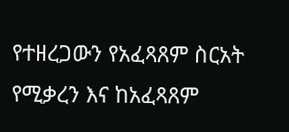የተዘረጋውን የአፈጻጸም ስርአት የሚቃረን እና ከአፈጻጸም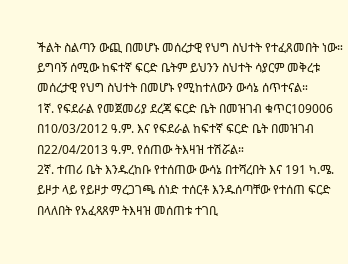ችልት ስልጣን ውጪ በመሆኑ መሰረታዊ የህግ ስህተት የተፈጸመበት ነው። ይግባኝ ሰሚው ከፍተኛ ፍርድ ቤትም ይህንን ስህተት ሳያርም መቅረቱ መሰረታዊ የህግ ስህተት በመሆኑ የሚከተለውን ውሳኔ ሰጥተናል።
1ኛ. የፍደራል የመጀመሪያ ደረጃ ፍርድ ቤት በመዝገብ ቁጥር109006 በ10/03/2012 ዓ.ም. እና የፍደራል ከፍተኛ ፍርድ ቤት በመዝገብ በ22/04/2013 ዓ.ም. የሰጠው ትእዛዝ ተሽሯል።
2ኛ. ተጠሪ ቤት እንዱረከቡ የተሰጠው ውሳኔ በተሻረበት እና 191 ካ.ሜ. ይዞታ ላይ የይዞታ ማረጋገጫ ሰነድ ተሰርቶ እንዱሰጣቸው የተሰጠ ፍርድ በላለበት የአፈጻጸም ትእዛዝ መሰጠቱ ተገቢ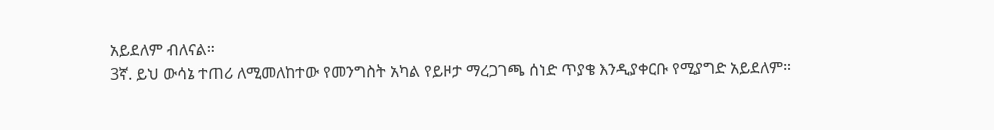አይደለም ብለናል።
3ኛ. ይህ ውሳኔ ተጠሪ ለሚመለከተው የመንግስት አካል የይዞታ ማረጋገጫ ሰነድ ጥያቄ እንዲያቀርቡ የሚያግድ አይደለም።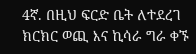4ኛ. በዚህ ፍርድ ቤት ለተደረገ ክርክር ወጪ እና ኪሳራ ግራ ቀኙ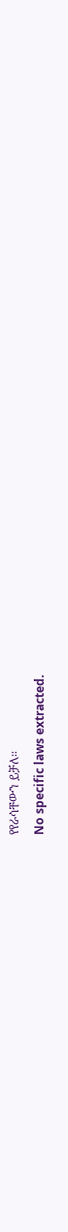የየራሳቸውን ይቻለ።
No specific laws extracted.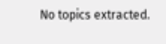No topics extracted.